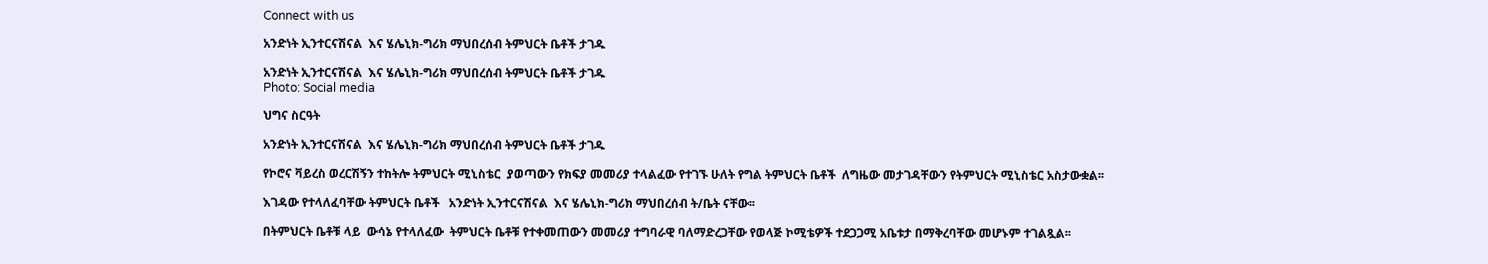Connect with us

አንድነት ኢንተርናሽናል  እና ሄሌኒክ-ግሪክ ማህበረሰብ ትምህርት ቤቶች ታገዱ

አንድነት ኢንተርናሽናል  እና ሄሌኒክ-ግሪክ ማህበረሰብ ትምህርት ቤቶች ታገዱ
Photo: Social media

ህግና ስርዓት

አንድነት ኢንተርናሽናል  እና ሄሌኒክ-ግሪክ ማህበረሰብ ትምህርት ቤቶች ታገዱ

የኮሮና ቫይረስ ወረርሽኝን ተከትሎ ትምህርት ሚኒስቴር  ያወጣውን የክፍያ መመሪያ ተላልፈው የተገኙ ሁለት የግል ትምህርት ቤቶች  ለግዜው መታገዳቸውን የትምህርት ሚኒስቴር አስታውቋል፡፡

እገዳው የተላለፈባቸው ትምህርት ቤቶች   አንድነት ኢንተርናሽናል  እና ሄሌኒክ-ግሪክ ማህበረሰብ ት/ቤት ናቸው፡፡

በትምህርት ቤቶቹ ላይ  ውሳኔ የተላለፈው  ትምህርት ቤቶቹ የተቀመጠውን መመሪያ ተግባራዊ ባለማድረጋቸው የወላጅ ኮሚቴዎች ተደጋጋሚ አቤቱታ በማቅረባቸው መሆኑም ተገልጿል፡፡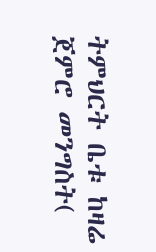ትምህርት ቤቱ ከዛሬ ጀምሮ መንግስት(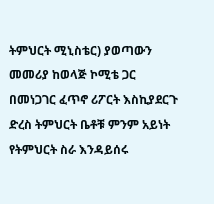ትምህርት ሚኒስቴር) ያወጣውን መመሪያ ከወላጅ ኮሚቴ ጋር በመነጋገር ፈጥኖ ሪፖርት እስኪያደርጉ ድረስ ትምህርት ቤቶቹ ምንም አይነት የትምህርት ስራ እንዳይሰሩ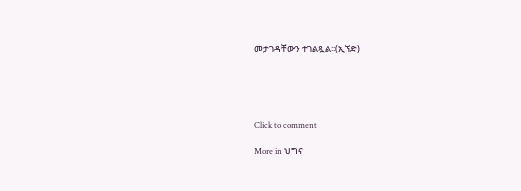መታገዳቸውን ተገልጿል፡፡(ኢኘድ)





Click to comment

More in ህግና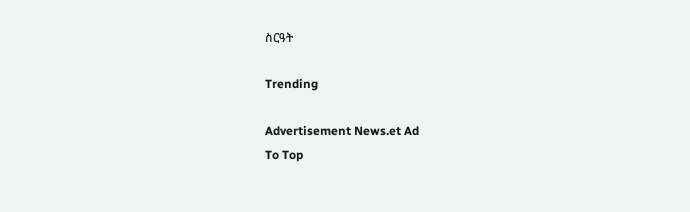ስርዓት

Trending

Advertisement News.et Ad
To Top